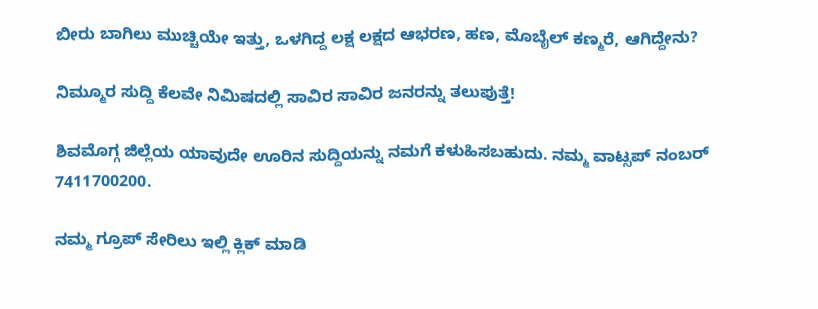ಬೀರು ಬಾಗಿಲು ಮುಚ್ಚಿಯೇ ಇತ್ತು, ಒಳಗಿದ್ದ ಲಕ್ಷ ಲಕ್ಷದ ಆಭರಣ, ಹಣ, ಮೊಬೈಲ್‌ ಕಣ್ಮರೆ, ಆಗಿದ್ದೇನು?

ನಿಮ್ಮೂರ ಸುದ್ದಿ ಕೆಲವೇ ನಿಮಿಷದಲ್ಲಿ ಸಾವಿರ ಸಾವಿರ ಜನರನ್ನು ತಲುಪುತ್ತೆ!

ಶಿವಮೊಗ್ಗ ಜಿಲ್ಲೆಯ ಯಾವುದೇ ಊರಿನ ಸುದ್ದಿಯನ್ನು ನಮಗೆ ಕಳುಹಿಸಬಹುದು. ನಮ್ಮ ವಾಟ್ಸಪ್‌ ನಂಬರ್ 7411700200.

ನಮ್ಮ ಗ್ರೂಪ್‌ ಸೇರಿಲು ಇಲ್ಲಿ ಕ್ಲಿಕ್‌ ಮಾಡಿ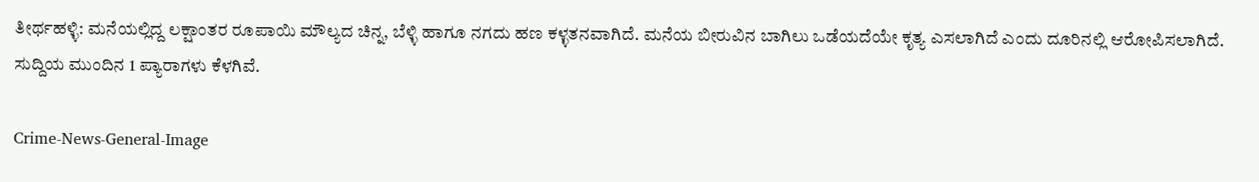ತೀರ್ಥಹಳ್ಳಿ: ಮನೆಯಲ್ಲಿದ್ದ ಲಕ್ಷಾಂತರ ರೂಪಾಯಿ ಮೌಲ್ಯದ ಚಿನ್ನ, ಬೆಳ್ಳಿ ಹಾಗೂ ನಗದು ಹಣ ಕಳ್ಳತನವಾಗಿದೆ. ಮನೆಯ ಬೀರುವಿನ ಬಾಗಿಲು ಒಡೆಯದೆಯೇ ಕೃತ್ಯ ಎಸಲಾಗಿದೆ ಎಂದು ದೂರಿನಲ್ಲಿ ಆರೋಪಿಸಲಾಗಿದೆ. ಸುದ್ದಿಯ ಮುಂದಿನ 1 ಪ್ಯಾರಾಗಳು ಕೆಳಗಿವೆ.

Crime-News-General-Image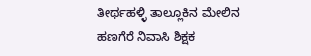ತೀರ್ಥಹಳ್ಳಿ ತಾಲ್ಲೂಕಿನ ಮೇಲಿನ ಹಣಗೆರೆ ನಿವಾಸಿ ಶಿಕ್ಷಕ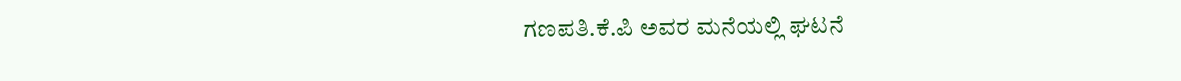ಗಣಪತಿ.ಕೆ.ಪಿ ಅವರ ಮನೆಯಲ್ಲಿ ಘಟನೆ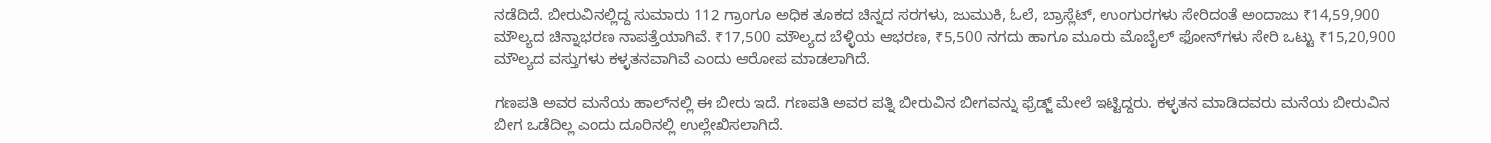ನಡೆದಿದೆ. ಬೀರುವಿನಲ್ಲಿದ್ದ ಸುಮಾರು 112 ಗ್ರಾಂಗೂ ಅಧಿಕ ತೂಕದ ಚಿನ್ನದ ಸರಗಳು, ಜುಮುಕಿ, ಓಲೆ, ಬ್ರಾಸ್ಲೆಟ್, ಉಂಗುರಗಳು ಸೇರಿದಂತೆ ಅಂದಾಜು ₹14,59,900 ಮೌಲ್ಯದ ಚಿನ್ನಾಭರಣ ನಾಪತ್ತೆಯಾಗಿವೆ. ₹17,500 ಮೌಲ್ಯದ ಬೆಳ್ಳಿಯ ಆಭರಣ, ₹5,500 ನಗದು ಹಾಗೂ ಮೂರು ಮೊಬೈಲ್ ಫೋನ್‌ಗಳು ಸೇರಿ ಒಟ್ಟು ₹15,20,900 ಮೌಲ್ಯದ ವಸ್ತುಗಳು ಕಳ್ಳತನವಾಗಿವೆ ಎಂದು ಆರೋಪ ಮಾಡಲಾಗಿದೆ.

ಗಣಪತಿ ಅವರ ಮನೆಯ ಹಾಲ್‌ನಲ್ಲಿ ಈ ಬೀರು ಇದೆ. ಗಣಪತಿ ಅವರ ಪತ್ನಿ ಬೀರುವಿನ ಬೀಗವನ್ನು ಫ್ರೆಡ್ಜ್‌ ಮೇಲೆ ಇಟ್ಟಿದ್ದರು. ಕಳ್ಳತನ ಮಾಡಿದವರು ಮನೆಯ ಬೀರುವಿನ ಬೀಗ ಒಡೆದಿಲ್ಲ ಎಂದು ದೂರಿನಲ್ಲಿ ಉಲ್ಲೇಖಿಸಲಾಗಿದೆ.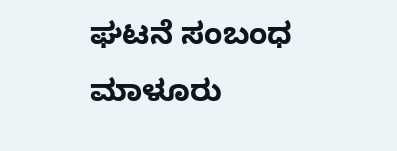ಘಟನೆ ಸಂಬಂಧ ಮಾಳೂರು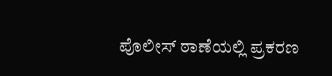ಪೊಲೀಸ್‌ ಠಾಣೆಯಲ್ಲಿ ಪ್ರಕರಣ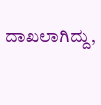ದಾಖಲಾಗಿದ್ದು,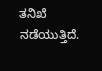ತನಿಖೆ ನಡೆಯುತ್ತಿದೆ.